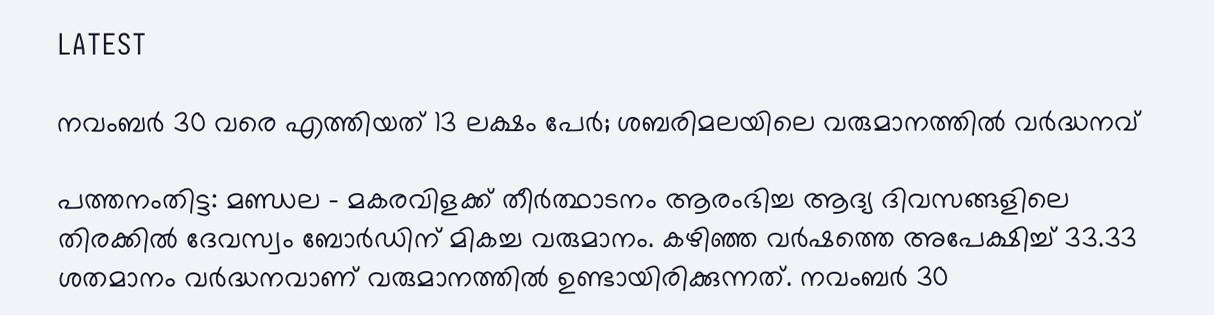LATEST

നവംബര്‍ 30 വരെ എത്തിയത് 13 ലക്ഷം പേര്‍; ശബരിമലയിലെ വരുമാനത്തില്‍ വര്‍ദ്ധനവ്

പത്തനംതിട്ട: മണ്ഡല – മകരവിളക്ക് തീര്‍ത്ഥാടനം ആരംഭിച്ച ആദ്യ ദിവസങ്ങളിലെ തിരക്കില്‍ ദേവസ്വം ബോര്‍ഡിന് മികച്ച വരുമാനം. കഴിഞ്ഞ വര്‍ഷത്തെ അപേക്ഷിച്ച് 33.33 ശതമാനം വര്‍ദ്ധനവാണ് വരുമാനത്തില്‍ ഉണ്ടായിരിക്കുന്നത്. നവംബര്‍ 30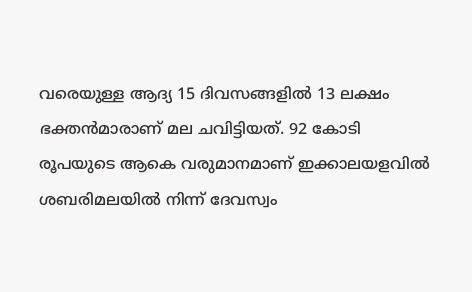വരെയുള്ള ആദ്യ 15 ദിവസങ്ങളില്‍ 13 ലക്ഷം ഭക്തന്‍മാരാണ് മല ചവിട്ടിയത്. 92 കോടി രൂപയുടെ ആകെ വരുമാനമാണ് ഇക്കാലയളവില്‍ ശബരിമലയില്‍ നിന്ന് ദേവസ്വം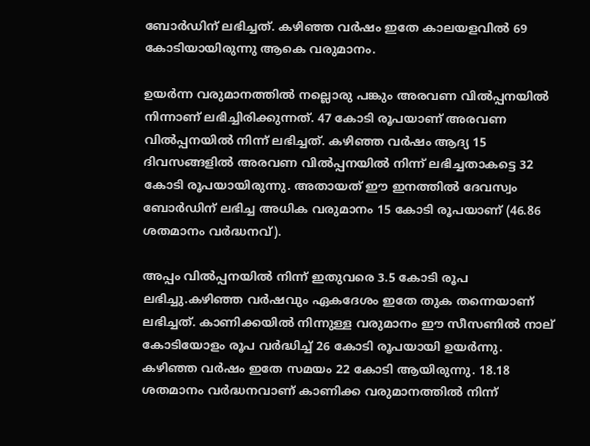ബോര്‍ഡിന് ലഭിച്ചത്. കഴിഞ്ഞ വര്‍ഷം ഇതേ കാലയളവില്‍ 69 കോടിയായിരുന്നു ആകെ വരുമാനം.

ഉയര്‍ന്ന വരുമാനത്തില്‍ നല്ലൊരു പങ്കും അരവണ വില്‍പ്പനയില്‍ നിന്നാണ് ലഭിച്ചിരിക്കുന്നത്. 47 കോടി രൂപയാണ് അരവണ വില്‍പ്പനയില്‍ നിന്ന് ലഭിച്ചത്. കഴിഞ്ഞ വര്‍ഷം ആദ്യ 15 ദിവസങ്ങളില്‍ അരവണ വില്‍പ്പനയില്‍ നിന്ന് ലഭിച്ചതാകട്ടെ 32 കോടി രൂപയായിരുന്നു. അതായത് ഈ ഇനത്തില്‍ ദേവസ്വം ബോര്‍ഡിന് ലഭിച്ച അധിക വരുമാനം 15 കോടി രൂപയാണ് (46.86 ശതമാനം വര്‍ദ്ധനവ്).

അപ്പം വില്‍പ്പനയില്‍ നിന്ന് ഇതുവരെ 3.5 കോടി രൂപ ലഭിച്ചു.കഴിഞ്ഞ വര്‍ഷവും ഏകദേശം ഇതേ തുക തന്നെയാണ് ലഭിച്ചത്. കാണിക്കയില്‍ നിന്നുള്ള വരുമാനം ഈ സീസണില്‍ നാല് കോടിയോളം രൂപ വര്‍ദ്ധിച്ച് 26 കോടി രൂപയായി ഉയര്‍ന്നു. കഴിഞ്ഞ വര്‍ഷം ഇതേ സമയം 22 കോടി ആയിരുന്നു. 18.18 ശതമാനം വര്‍ദ്ധനവാണ് കാണിക്ക വരുമാനത്തില്‍ നിന്ന്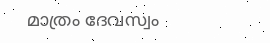മാത്രം ദേവസ്വം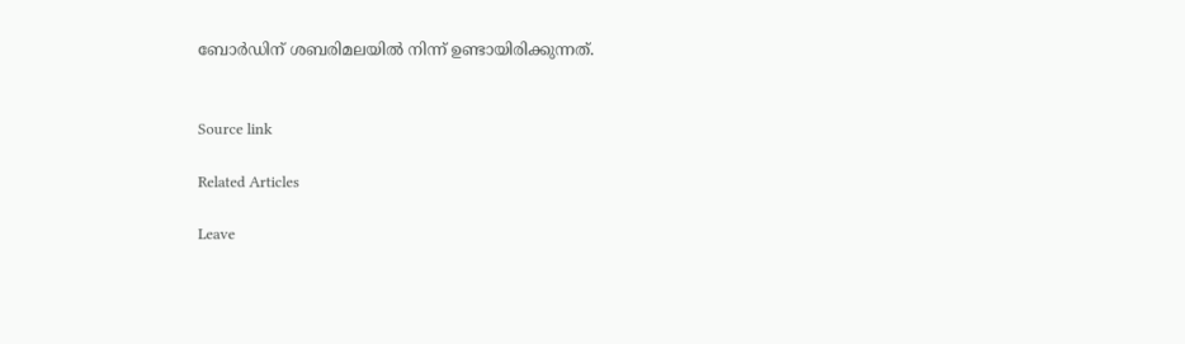ബോര്‍ഡിന് ശബരിമലയില്‍ നിന്ന് ഉണ്ടായിരിക്കുന്നത്.


Source link

Related Articles

Leave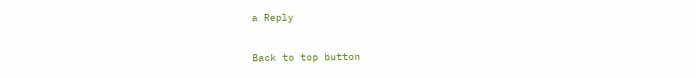a Reply

Back to top button